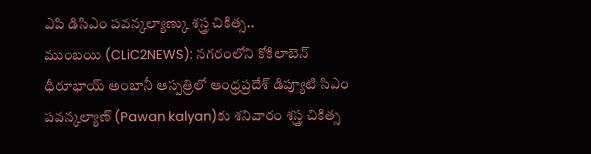ఎపి డిసిఎం పవన్కల్యాణ్కు శస్త్ర చికిత్స..
ముంబయి (CLiC2NEWS): నగరంలోని కోకిలాబెన్ ధీరూభాయ్ అంబానీ ఆస్పత్రిలో ఆంధ్రప్రదేశ్ డిప్యూటి సిఎం పవన్కల్యాణ్ (Pawan kalyan)కు శనివారం శస్త్ర చికిత్స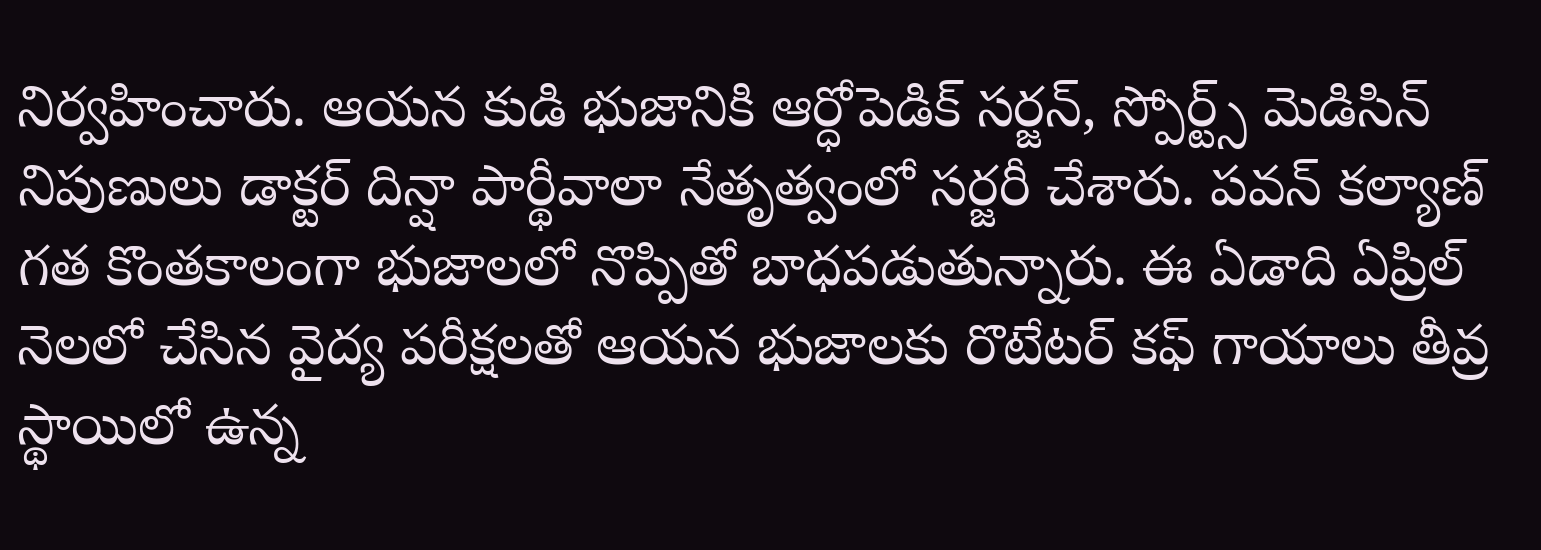నిర్వహించారు. ఆయన కుడి భుజానికి ఆర్ధోపెడిక్ సర్జన్, స్పోర్ట్స్ మెడిసిన్ నిపుణులు డాక్టర్ దిన్షా పార్థీవాలా నేతృత్వంలో సర్జరీ చేశారు. పవన్ కల్యాణ్ గత కొంతకాలంగా భుజాలలో నొప్పితో బాధపడుతున్నారు. ఈ ఏడాది ఏప్రిల్ నెలలో చేసిన వైద్య పరీక్షలతో ఆయన భుజాలకు రొటేటర్ కఫ్ గాయాలు తీవ్ర స్థాయిలో ఉన్న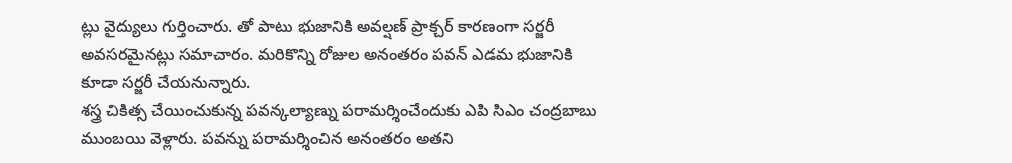ట్లు వైద్యులు గుర్తించారు. తో పాటు భుజానికి అవల్షణ్ ప్రాక్చర్ కారణంగా సర్జరీ అవసరమైనట్లు సమాచారం. మరికొన్ని రోజుల అనంతరం పవన్ ఎడమ భుజానికి కూడా సర్జరీ చేయనున్నారు.
శస్త్ర చికిత్స చేయించుకున్న పవన్కల్యాణ్ను పరామర్శించేందుకు ఎపి సిఎం చంద్రబాబు ముంబయి వెళ్లారు. పవన్ను పరామర్శించిన అనంతరం అతని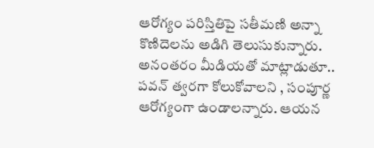ఆరోగ్యం పరిస్తితిపై సతీమణి అన్నా కొణిదెలను అడిగి తెలుసుకున్నారు. అనంతరం మీడియతో మాట్లాడుతూ.. పవన్ త్వరగా కోలుకోవాలని , సంపూర్ణ ఆరోగ్యంగా ఉండాలన్నారు. ఆయన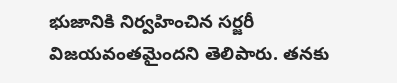భుజానికి నిర్వహించిన సర్జరీ విజయవంతమైందని తెలిపారు. తనకు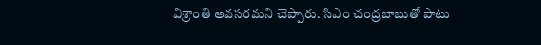విశ్రాంతి అవసరమని చెప్పారు. సిఎం చంద్రబాబుతో పాటు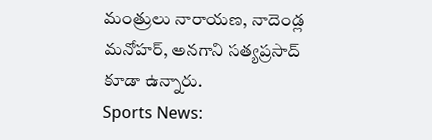మంత్రులు నారాయణ, నాదెండ్ల మనోహర్, అనగాని సత్యప్రసాద్ కూడా ఉన్నారు.
Sports News: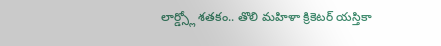లార్డ్స్లో శతకం.. తొలి మహిళా క్రికెటర్ యస్తికా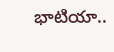భాటియా..